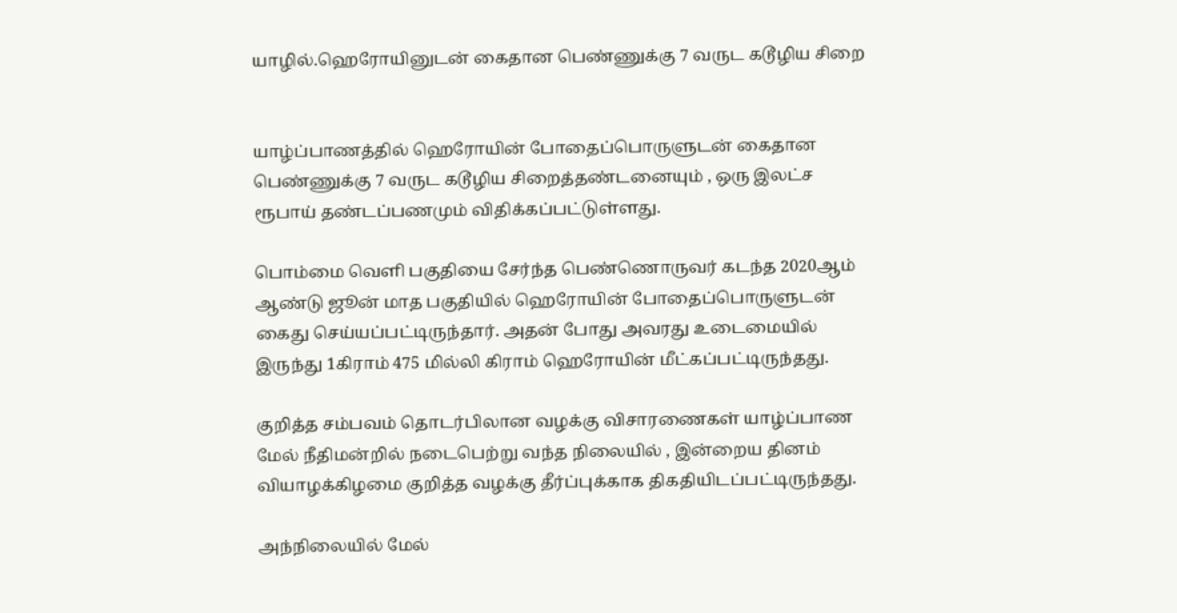யாழில்.ஹெரோயினுடன் கைதான பெண்ணுக்கு 7 வருட கடூழிய சிறை


யாழ்ப்பாணத்தில் ஹெரோயின் போதைப்பொருளுடன் கைதான பெண்ணுக்கு 7 வருட கடூழிய சிறைத்தண்டனையும் , ஒரு இலட்ச ரூபாய் தண்டப்பணமும் விதிக்கப்பட்டுள்ளது.

பொம்மை வெளி பகுதியை சேர்ந்த பெண்ணொருவர் கடந்த 2020ஆம் ஆண்டு ஜூன் மாத பகுதியில் ஹெரோயின் போதைப்பொருளுடன் கைது செய்யப்பட்டிருந்தார். அதன் போது அவரது உடைமையில் இருந்து 1கிராம் 475 மில்லி கிராம் ஹெரோயின் மீட்கப்பட்டிருந்தது.

குறித்த சம்பவம் தொடர்பிலான வழக்கு விசாரணைகள் யாழ்ப்பாண மேல் நீதிமன்றில் நடைபெற்று வந்த நிலையில் , இன்றைய தினம் வியாழக்கிழமை குறித்த வழக்கு தீர்ப்புக்காக திகதியிடப்பட்டிருந்தது.

அந்நிலையில் மேல்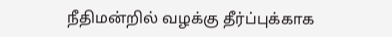நீதிமன்றில் வழக்கு தீர்ப்புக்காக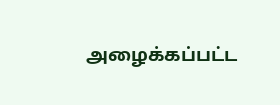அழைக்கப்பட்ட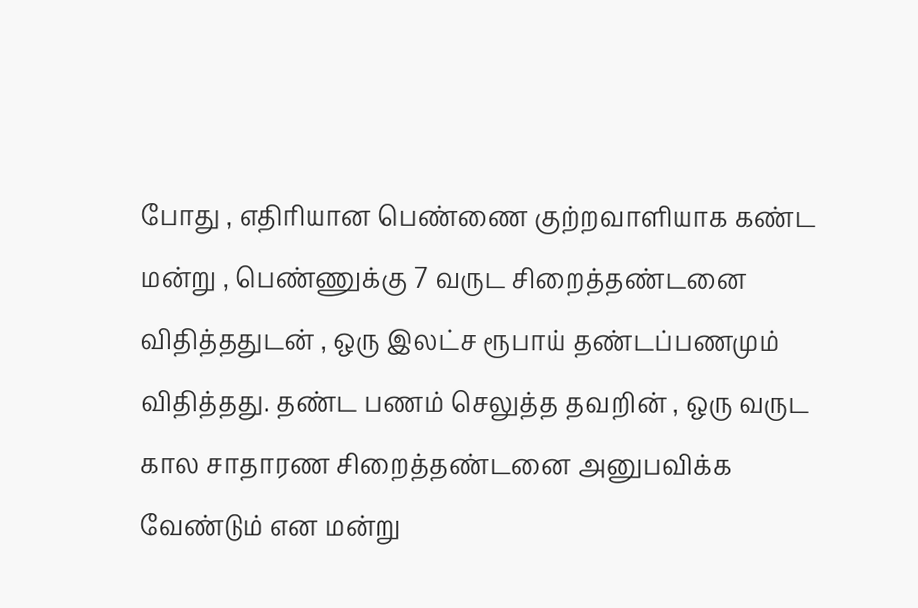போது , எதிரியான பெண்ணை குற்றவாளியாக கண்ட மன்று , பெண்ணுக்கு 7 வருட சிறைத்தண்டனை விதித்ததுடன் , ஒரு இலட்ச ரூபாய் தண்டப்பணமும் விதித்தது. தண்ட பணம் செலுத்த தவறின் , ஒரு வருட கால சாதாரண சிறைத்தண்டனை அனுபவிக்க வேண்டும் என மன்று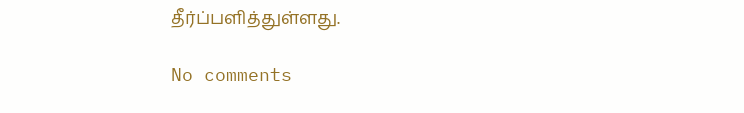தீர்ப்பளித்துள்ளது.

No comments